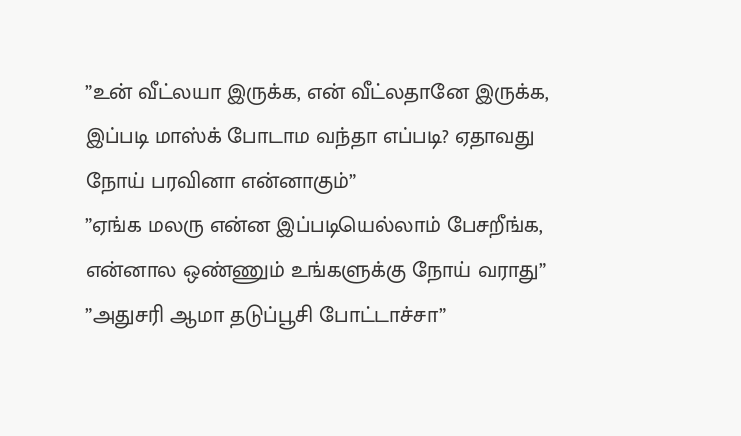”உன் வீட்லயா இருக்க, என் வீட்லதானே இருக்க, இப்படி மாஸ்க் போடாம வந்தா எப்படி? ஏதாவது நோய் பரவினா என்னாகும்”
”ஏங்க மலரு என்ன இப்படியெல்லாம் பேசறீங்க, என்னால ஒண்ணும் உங்களுக்கு நோய் வராது”
”அதுசரி ஆமா தடுப்பூசி போட்டாச்சா”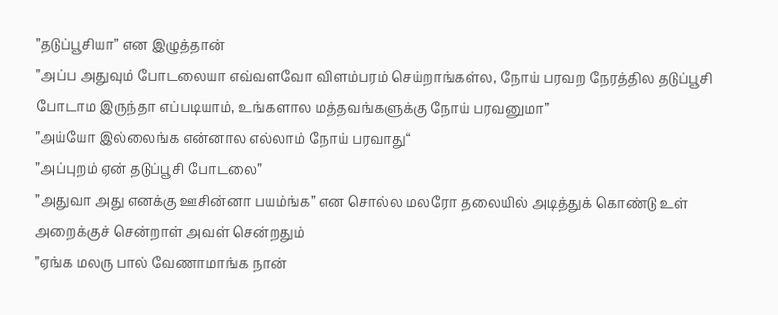”தடுப்பூசியா” என இழுத்தான்
”அப்ப அதுவும் போடலையா எவ்வளவோ விளம்பரம் செய்றாங்கள்ல, நோய் பரவற நேரத்தில தடுப்பூசி போடாம இருந்தா எப்படியாம், உங்களால மத்தவங்களுக்கு நோய் பரவனுமா”
”அய்யோ இல்லைங்க என்னால எல்லாம் நோய் பரவாது“
”அப்புறம் ஏன் தடுப்பூசி போடலை”
”அதுவா அது எனக்கு ஊசின்னா பயம்ங்க” என சொல்ல மலரோ தலையில் அடித்துக் கொண்டு உள் அறைக்குச் சென்றாள் அவள் சென்றதும்
”ஏங்க மலரு பால் வேணாமாங்க நான்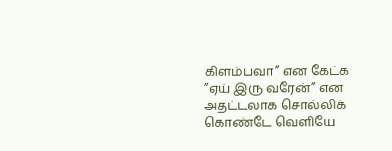கிளம்பவா” என கேட்க
”ஏய் இரு வரேன்” என அதட்டலாக சொல்லிக் கொண்டே வெளியே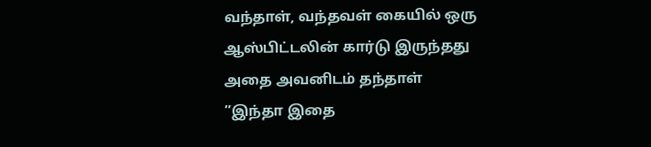வந்தாள், வந்தவள் கையில் ஒரு ஆஸ்பிட்டலின் கார்டு இருந்தது அதை அவனிடம் தந்தாள்
”இந்தா இதை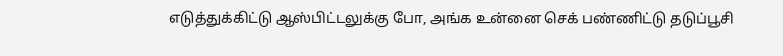எடுத்துக்கிட்டு ஆஸ்பிட்டலுக்கு போ, அங்க உன்னை செக் பண்ணிட்டு தடுப்பூசி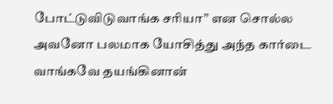போட்டுவிடுவாங்க சரியா” என சொல்ல அவனோ பலமாக யோசித்து அந்த கார்டை வாங்கவே தயங்கினான்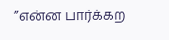”என்ன பார்க்கற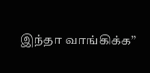இந்தா வாங்கிக்க”